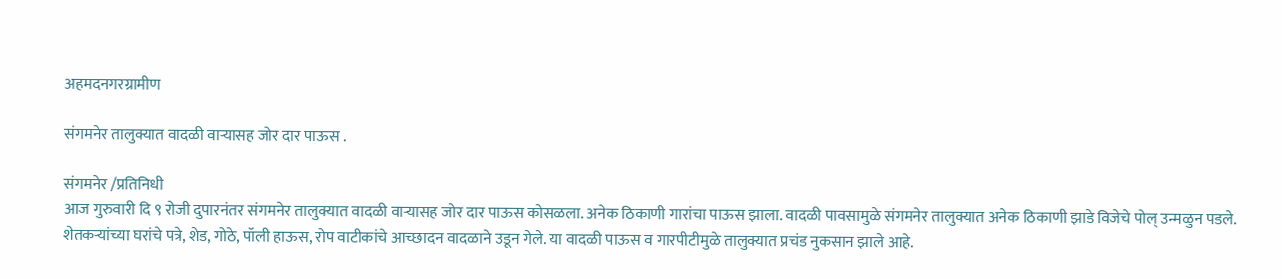अहमदनगरग्रामीण

संगमनेर तालुक्यात वादळी वार्‍यासह जोर दार पाऊस .

संगमनेर /प्रतिनिधी
आज गुरुवारी दि ९ रोजी दुपारनंतर संगमनेर तालुक्यात वादळी वार्‍यासह जोर दार पाऊस कोसळला. अनेक ठिकाणी गारांचा पाऊस झाला. वादळी पावसामुळे संगमनेर तालुक्यात अनेक ठिकाणी झाडे विजेचे पोल् उन्मळुन पडले. शेतकर्‍यांच्या घरांचे पत्रे, शेड, गोठे, पॉली हाऊस, रोप वाटीकांचे आच्छादन वादळाने उडून गेले. या वादळी पाऊस व गारपीटीमुळे तालुक्यात प्रचंड नुकसान झाले आहे.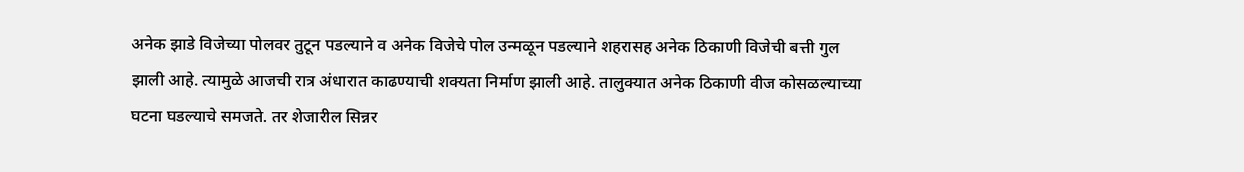अनेक झाडे विजेच्या पोलवर तुटून पडल्याने व अनेक विजेचे पोल उन्मळून पडल्याने शहरासह अनेक ठिकाणी विजेची बत्ती गुल झाली आहे. त्यामुळे आजची रात्र अंधारात काढण्याची शक्यता निर्माण झाली आहे. तालुक्यात अनेक ठिकाणी वीज कोसळल्याच्या घटना घडल्याचे समजते. तर शेजारील सिन्नर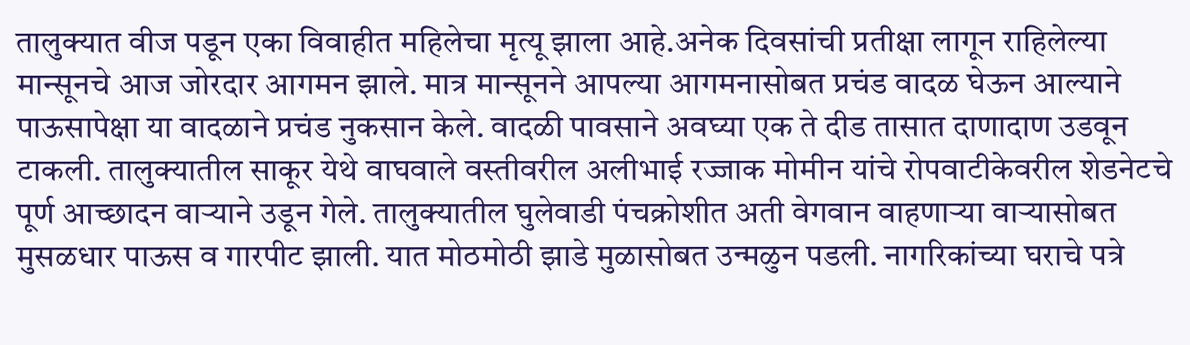तालुक्यात वीज पडून एका विवाहीत महिलेचा मृत्यू झाला आहे.अनेक दिवसांची प्रतीक्षा लागून राहिलेल्या मान्सूनचे आज जोरदार आगमन झाले. मात्र मान्सूनने आपल्या आगमनासोबत प्रचंड वादळ घेऊन आल्याने पाऊसापेक्षा या वादळाने प्रचंड नुकसान केले. वादळी पावसाने अवघ्या एक ते दीड तासात दाणादाण उडवून टाकली. तालुक्यातील साकूर येथे वाघवाले वस्तीवरील अलीभाई रज्जाक मोमीन यांचे रोपवाटीकेवरील शेडनेटचे पूर्ण आच्छादन वार्‍याने उडून गेले. तालुक्यातील घुलेवाडी पंचक्रोशीत अती वेगवान वाहणार्‍या वार्‍यासोबत मुसळधार पाऊस व गारपीट झाली. यात मोठमोठी झाडे मुळासोबत उन्मळुन पडली. नागरिकांच्या घराचे पत्रे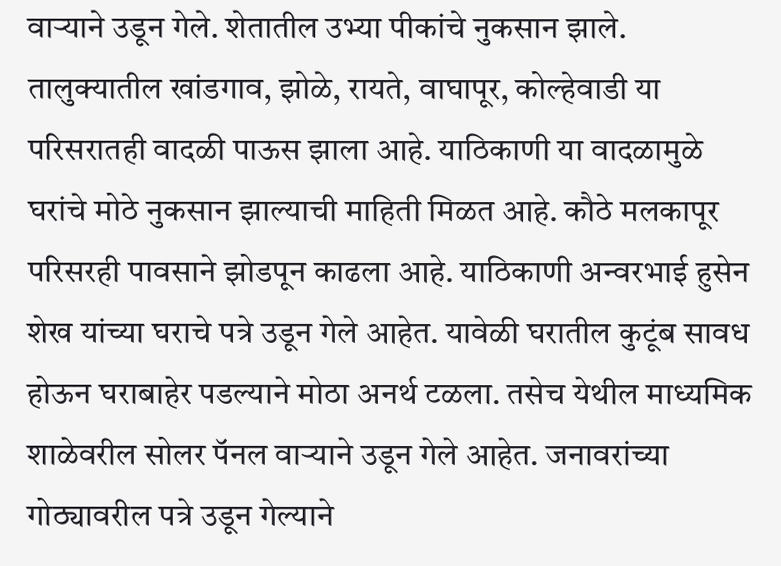वार्‍याने उडून गेले. शेतातील उभ्या पीकांचे नुकसान झाले. तालुक्यातील खांडगाव, झोळे, रायते, वाघापूर, कोल्हेवाडी या परिसरातही वादळी पाऊस झाला आहे. याठिकाणी या वादळामुळे घरांचे मोठे नुकसान झाल्याची माहिती मिळत आहे. कौठे मलकापूर परिसरही पावसाने झोडपून काढला आहे. याठिकाणी अन्वरभाई हुसेन शेख यांच्या घराचे पत्रे उडून गेले आहेत. यावेळी घरातील कुटूंब सावध होऊन घराबाहेर पडल्याने मोठा अनर्थ टळला. तसेच येथील माध्यमिक शाळेवरील सोलर पॅनल वार्‍याने उडून गेले आहेत. जनावरांच्या गोठ्यावरील पत्रे उडून गेल्याने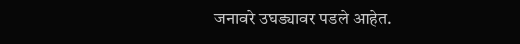जनावरे उघड्यावर पडले आहेत.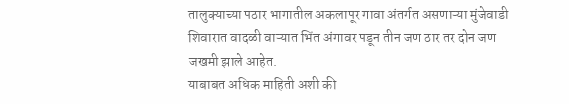तालुक्याच्या पठार भागातील अकलापूर गावा अंतर्गत असणाऱ्या मुंजेवाडी शिवारात वादळी वाऱ्यात भिंत अंगावर पडून तीन जण ठार तर दोन जण जखमी झाले आहेत.
याबाबत अधिक माहिती अशी की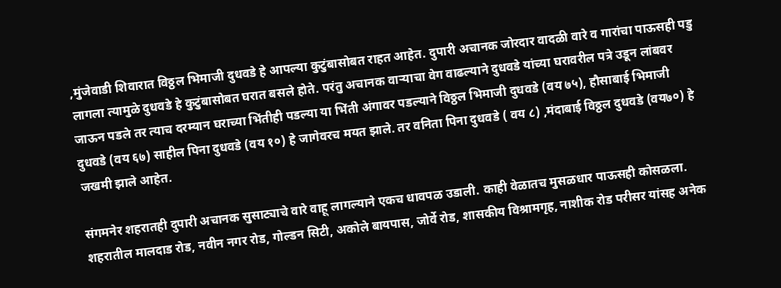,मुंजेवाडी शिवारात विठ्ठल भिमाजी दुधवडे हे आपल्या कुटुंबासोबत राहत आहेत. दुपारी अचानक जोरदार वादळी वारे व गारांचा पाऊसही पडु लागला त्यामुळे दुधवडे हे कुटुंबासोबत घरात बसले होते. परंतु अचानक वाऱ्याचा वेग वाढल्याने दुधवडे यांच्या घरावरील पत्रे उडून लांबवर जाऊन पडले तर त्याच दरम्यान घराच्या भिंतीही पडल्या या भिंती अंगावर पडल्याने विठ्ठल भिमाजी दुधवडे (वय ७५), हौसाबाई भिमाजी दुधवडे (वय ६७) साहील पिना दुधवडे (वय १०) हे जागेवरच मयत झाले. तर वनिता पिना दुधवडे ( वय ८) ,मंदाबाई विठ्ठल दुधवडे (वय७०) हे जखमी झाले आहेत.

संगमनेर शहरातही दुपारी अचानक सुसाट्याचे वारे वाहू लागल्याने एकच धावपळ उडाली. काही वेळातच मुसळधार पाऊसही कोसळला. शहरातील मालदाड रोड, नवीन नगर रोड, गोल्डन सिटी, अकोले बायपास, जोर्वे रोड, शासकीय विश्रामगृह, नाशीक रोड परीसर यांसह अनेक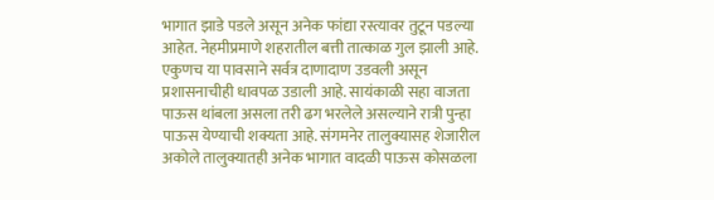भागात झाडे पडले असून अनेक फांद्या रस्त्यावर तुटून पडल्या आहेत. नेहमीप्रमाणे शहरातील बत्ती तात्काळ गुल झाली आहे. एकुणच या पावसाने सर्वत्र दाणादाण उडवली असून प्रशासनाचीही धावपळ उडाली आहे. सायंकाळी सहा वाजता पाऊस थांबला असला तरी ढग भरलेले असल्याने रात्री पुन्हा पाऊस येण्याची शक्यता आहे. संगमनेर तालुक्यासह शेजारील अकोले तालुक्यातही अनेक भागात वादळी पाऊस कोसळला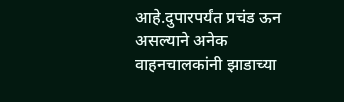आहे.दुपारपर्यंत प्रचंड ऊन असल्याने अनेक वाहनचालकांनी झाडाच्या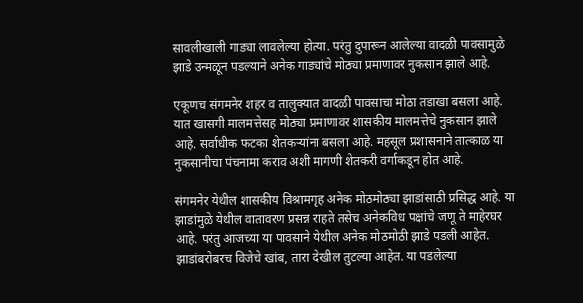सावलीखाली गाड्या लावलेल्या होत्या. परंतु दुपारून आलेल्या वादळी पावसामुळे झाडे उन्मळून पडल्याने अनेक गाड्यांचे मोठ्या प्रमाणावर नुकसान झाले आहे.

एकूणच संगमनेर शहर व तालुक्यात वादळी पावसाचा मोठा तडाखा बसला आहे. यात खासगी मालमत्तेसह मोठ्या प्रमाणावर शासकीय मालमत्तेचे नुकसान झाले आहे. सर्वाधीक फटका शेतकर्‍यांना बसला आहे. महसूल प्रशासनाने तात्काळ या नुकसानीचा पंचनामा कराव अशी मागणी शेतकरी वर्गाकडून होत आहे.

संगमनेर येथील शासकीय विश्रामगृह अनेक मोठमोठ्या झाडांसाठी प्रसिद्ध आहे. या झाडांमुळे येथील वातावरण प्रसन्न राहते तसेच अनेकविध पक्षांचे जणू ते माहेरघर आहे. परंतु आजच्या या पावसाने येथील अनेक मोठमोठी झाडे पडली आहेत. झाडांबरोबरच विजेचे खांब, तारा देखील तुटल्या आहेत. या पडलेल्या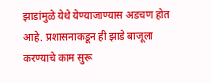झाडांमुळे येथे येण्याजाण्यास अडचण होत आहे. प्रशासनाकडून ही झाडे बाजूला करण्याचे काम सुरू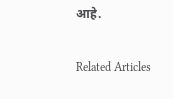आहे.

Related Articles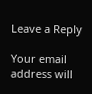Leave a Reply

Your email address will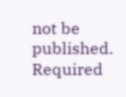not be published. Required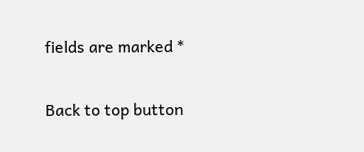fields are marked *

Back to top button